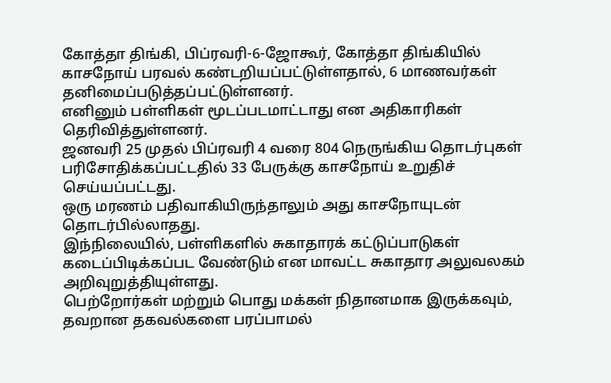கோத்தா திங்கி, பிப்ரவரி-6-ஜோகூர், கோத்தா திங்கியில் காசநோய் பரவல் கண்டறியப்பட்டுள்ளதால், 6 மாணவர்கள் தனிமைப்படுத்தப்பட்டுள்ளனர்.
எனினும் பள்ளிகள் மூடப்படமாட்டாது என அதிகாரிகள் தெரிவித்துள்ளனர்.
ஜனவரி 25 முதல் பிப்ரவரி 4 வரை 804 நெருங்கிய தொடர்புகள் பரிசோதிக்கப்பட்டதில் 33 பேருக்கு காசநோய் உறுதிச் செய்யப்பட்டது.
ஒரு மரணம் பதிவாகியிருந்தாலும் அது காசநோயுடன் தொடர்பில்லாதது.
இந்நிலையில், பள்ளிகளில் சுகாதாரக் கட்டுப்பாடுகள் கடைப்பிடிக்கப்பட வேண்டும் என மாவட்ட சுகாதார அலுவலகம் அறிவுறுத்தியுள்ளது.
பெற்றோர்கள் மற்றும் பொது மக்கள் நிதானமாக இருக்கவும், தவறான தகவல்களை பரப்பாமல்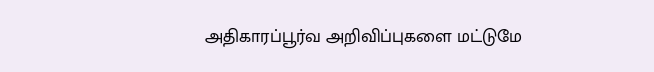அதிகாரப்பூர்வ அறிவிப்புகளை மட்டுமே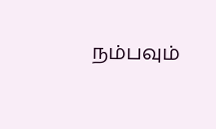நம்பவும்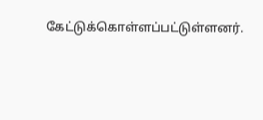கேட்டுக்கொள்ளப்பட்டுள்ளனர்.